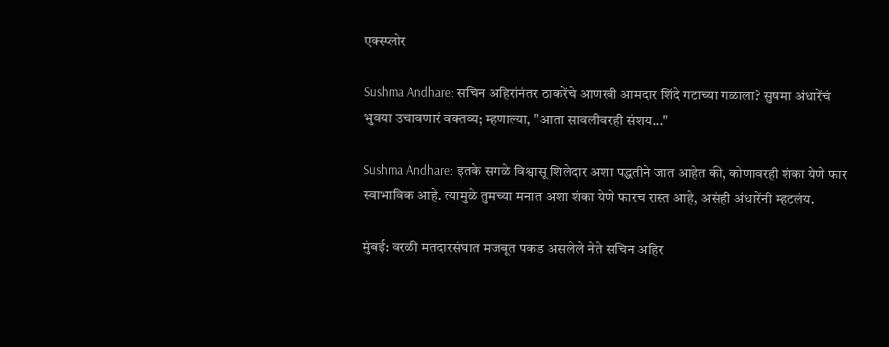एक्स्प्लोर

Sushma Andhare: सचिन अहिरांनंतर ठाकरेंचे आणखी आमदार शिंदे गटाच्या गळाला? सुषमा अंधारेंचं भुवया उचावणारं वक्तव्य; म्हणाल्या, "आता सावलीवरही संशय..."

Sushma Andhare: इतके सगळे विश्वासू शिलेदार अशा पद्धतीने जात आहेत की, कोणावरही शंका येणे फार स्वाभाविक आहे. त्यामुळे तुमच्या मनात अशा शंका येणे फारच रास्त आहे, असंही अंधारेंनी म्हटलंय.

मुंबई: वरळी मतदारसंघात मजबूत पकड असलेले नेते सचिन अहिर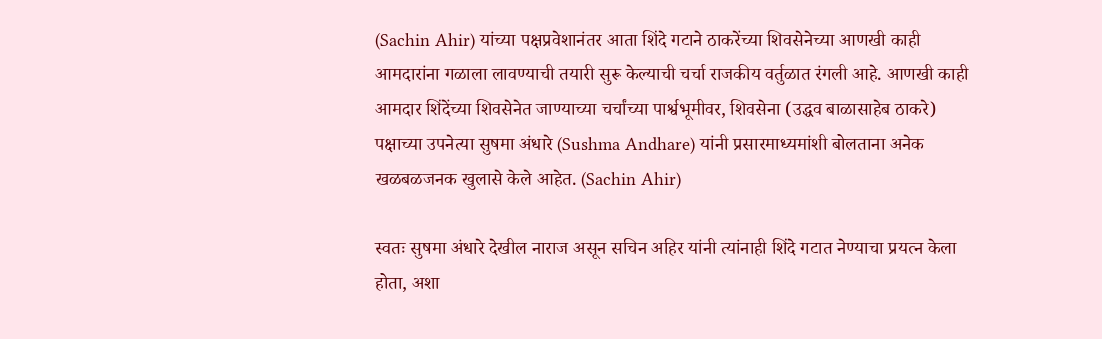(Sachin Ahir) यांच्या पक्षप्रवेशानंतर आता शिंदे गटाने ठाकरेंच्या शिवसेनेच्या आणखी काही आमदारांना गळाला लावण्याची तयारी सुरू केल्याची चर्चा राजकीय वर्तुळात रंगली आहे. आणखी काही आमदार शिंदेंच्या शिवसेनेत जाण्याच्या चर्चांच्या पार्श्वभूमीवर, शिवसेना (उद्धव बाळासाहेब ठाकरे) पक्षाच्या उपनेत्या सुषमा अंधारे (Sushma Andhare) यांनी प्रसारमाध्यमांशी बोलताना अनेक खळबळजनक खुलासे केले आहेत. (Sachin Ahir)

स्वतः सुषमा अंधारे देखील नाराज असून सचिन अहिर यांनी त्यांनाही शिंदे गटात नेण्याचा प्रयत्न केला होता, अशा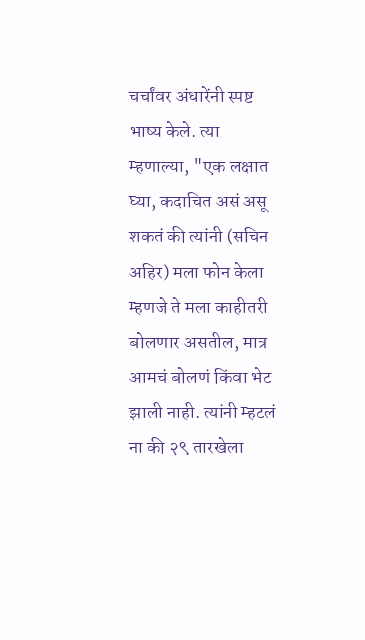चर्चांवर अंधारेंनी स्पष्ट भाष्य केले. त्या म्हणाल्या, "एक लक्षात घ्या, कदाचित असं असू शकतं की त्यांनी (सचिन अहिर) मला फोन केला म्हणजे ते मला काहीतरी बोलणार असतील, मात्र आमचं बोलणं किंवा भेट झाली नाही. त्यांनी म्हटलं ना की २९ तारखेला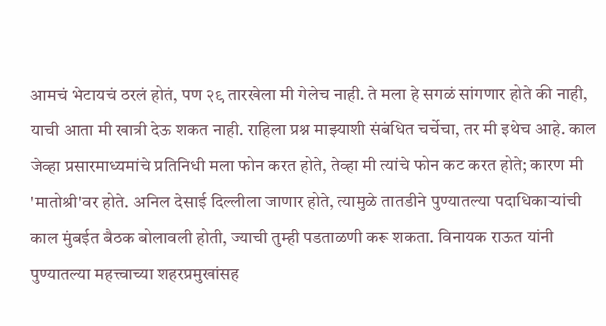आमचं भेटायचं ठरलं होतं, पण २९ तारखेला मी गेलेच नाही. ते मला हे सगळं सांगणार होते की नाही, याची आता मी खात्री देऊ शकत नाही. राहिला प्रश्न माझ्याशी संबंधित चर्चेचा, तर मी इथेच आहे. काल जेव्हा प्रसारमाध्यमांचे प्रतिनिधी मला फोन करत होते, तेव्हा मी त्यांचे फोन कट करत होते; कारण मी 'मातोश्री'वर होते. अनिल देसाई दिल्लीला जाणार होते, त्यामुळे तातडीने पुण्यातल्या पदाधिकाऱ्यांची काल मुंबईत बैठक बोलावली होती, ज्याची तुम्ही पडताळणी करू शकता. विनायक राऊत यांनी पुण्यातल्या महत्त्वाच्या शहरप्रमुखांसह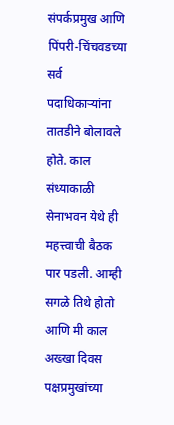संपर्कप्रमुख आणि पिंपरी-चिंचवडच्या सर्व पदाधिकाऱ्यांना तातडीने बोलावले होते. काल संध्याकाळी सेनाभवन येथे ही महत्त्वाची बैठक पार पडली. आम्ही सगळे तिथे होतो आणि मी काल अख्खा दिवस पक्षप्रमुखांच्या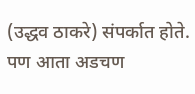(उद्धव ठाकरे) संपर्कात होते. पण आता अडचण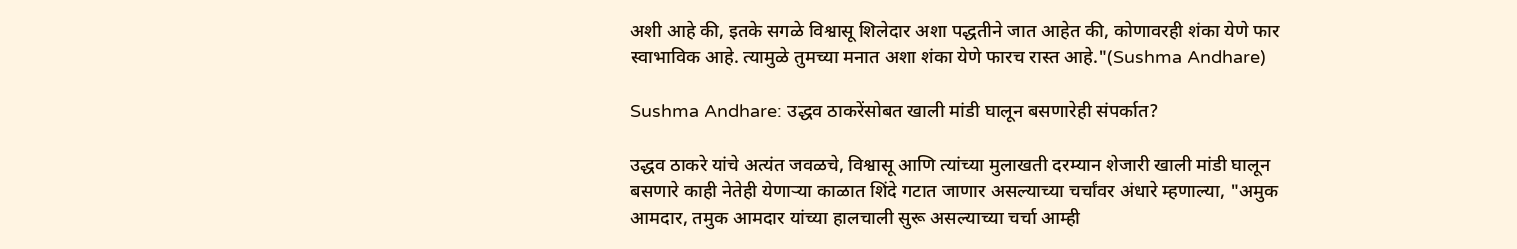अशी आहे की, इतके सगळे विश्वासू शिलेदार अशा पद्धतीने जात आहेत की, कोणावरही शंका येणे फार स्वाभाविक आहे. त्यामुळे तुमच्या मनात अशा शंका येणे फारच रास्त आहे."(Sushma Andhare)

Sushma Andhare: उद्धव ठाकरेंसोबत खाली मांडी घालून बसणारेही संपर्कात?

उद्धव ठाकरे यांचे अत्यंत जवळचे, विश्वासू आणि त्यांच्या मुलाखती दरम्यान शेजारी खाली मांडी घालून बसणारे काही नेतेही येणाऱ्या काळात शिंदे गटात जाणार असल्याच्या चर्चांवर अंधारे म्हणाल्या, "अमुक आमदार, तमुक आमदार यांच्या हालचाली सुरू असल्याच्या चर्चा आम्ही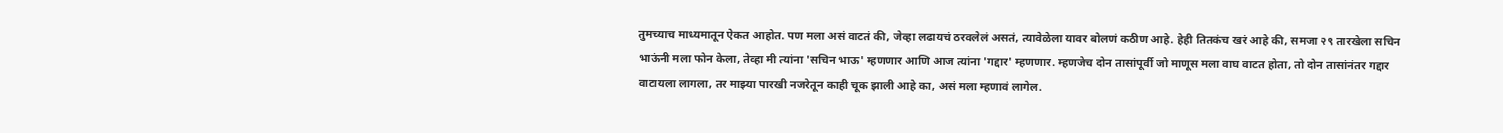तुमच्याच माध्यमातून ऐकत आहोत. पण मला असं वाटतं की, जेव्हा लढायचं ठरवलेलं असतं, त्यावेळेला यावर बोलणं कठीण आहे. हेही तितकंच खरं आहे की, समजा २९ तारखेला सचिन भाऊंनी मला फोन केला, तेव्हा मी त्यांना 'सचिन भाऊ' म्हणणार आणि आज त्यांना 'गद्दार' म्हणणार. म्हणजेच दोन तासांपूर्वी जो माणूस मला वाघ वाटत होता, तो दोन तासांनंतर गद्दार वाटायला लागला, तर माझ्या पारखी नजरेतून काही चूक झाली आहे का, असं मला म्हणावं लागेल.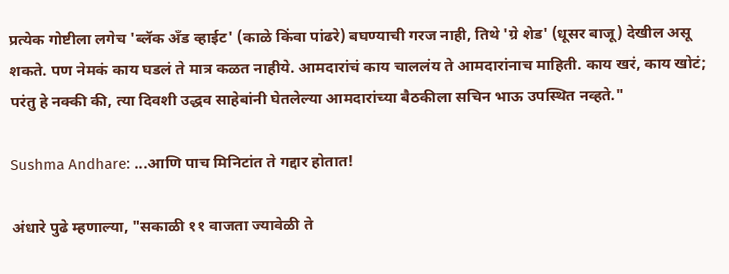प्रत्येक गोष्टीला लगेच 'ब्लॅक अँड व्हाईट' (काळे किंवा पांढरे) बघण्याची गरज नाही, तिथे 'ग्रे शेड' (धूसर बाजू) देखील असू शकते. पण नेमकं काय घडलं ते मात्र कळत नाहीये. आमदारांचं काय चाललंय ते आमदारांनाच माहिती. काय खरं, काय खोटं; परंतु हे नक्की की, त्या दिवशी उद्धव साहेबांनी घेतलेल्या आमदारांच्या बैठकीला सचिन भाऊ उपस्थित नव्हते."

Sushma Andhare: ...आणि पाच मिनिटांत ते गद्दार होतात!

अंधारे पुढे म्हणाल्या, "सकाळी ११ वाजता ज्यावेळी ते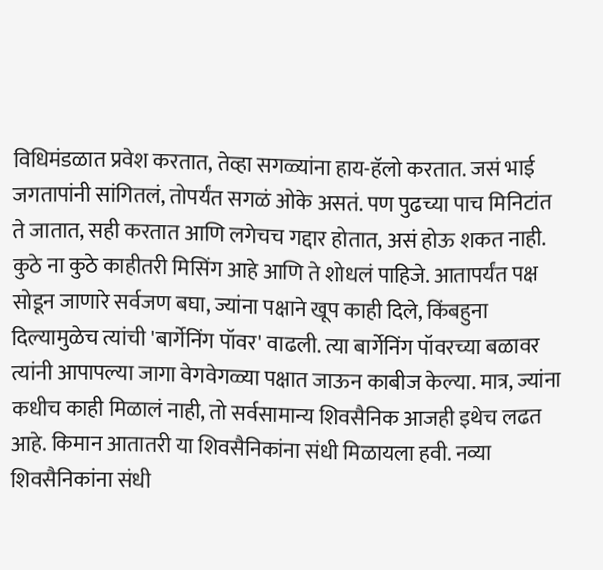विधिमंडळात प्रवेश करतात, तेव्हा सगळ्यांना हाय-हॅलो करतात. जसं भाई जगतापांनी सांगितलं, तोपर्यंत सगळं ओके असतं. पण पुढच्या पाच मिनिटांत ते जातात, सही करतात आणि लगेचच गद्दार होतात, असं होऊ शकत नाही. कुठे ना कुठे काहीतरी मिसिंग आहे आणि ते शोधलं पाहिजे. आतापर्यंत पक्ष सोडून जाणारे सर्वजण बघा, ज्यांना पक्षाने खूप काही दिले, किंबहुना दिल्यामुळेच त्यांची 'बार्गेनिंग पॉवर' वाढली. त्या बार्गेनिंग पॉवरच्या बळावर त्यांनी आपापल्या जागा वेगवेगळ्या पक्षात जाऊन काबीज केल्या. मात्र, ज्यांना कधीच काही मिळालं नाही, तो सर्वसामान्य शिवसैनिक आजही इथेच लढत आहे. किमान आतातरी या शिवसैनिकांना संधी मिळायला हवी. नव्या शिवसैनिकांना संधी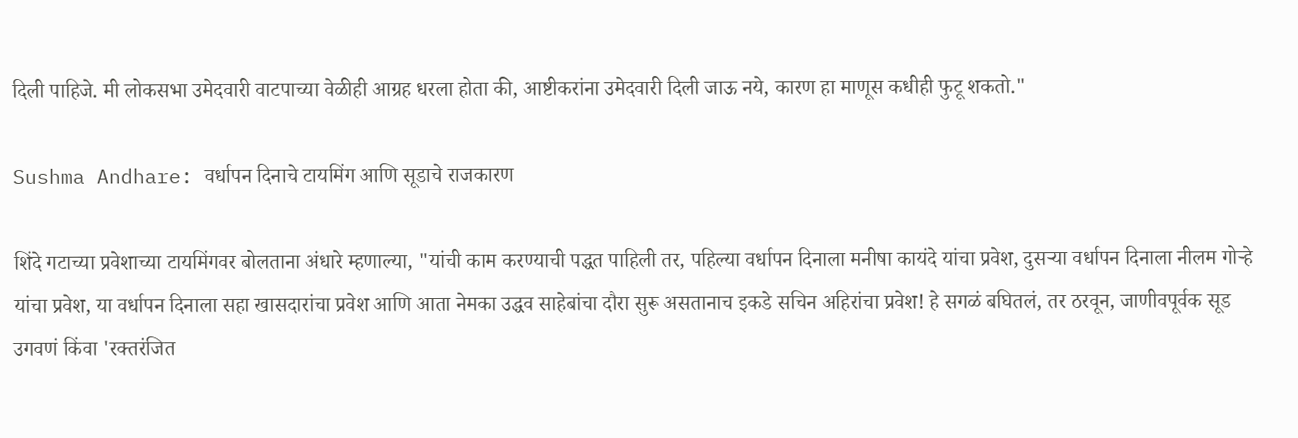दिली पाहिजे. मी लोकसभा उमेदवारी वाटपाच्या वेळीही आग्रह धरला होता की, आष्टीकरांना उमेदवारी दिली जाऊ नये, कारण हा माणूस कधीही फुटू शकतो."

Sushma Andhare: वर्धापन दिनाचे टायमिंग आणि सूडाचे राजकारण

शिंदे गटाच्या प्रवेशाच्या टायमिंगवर बोलताना अंधारे म्हणाल्या, "यांची काम करण्याची पद्धत पाहिली तर, पहिल्या वर्धापन दिनाला मनीषा कायंदे यांचा प्रवेश, दुसऱ्या वर्धापन दिनाला नीलम गोऱ्हे यांचा प्रवेश, या वर्धापन दिनाला सहा खासदारांचा प्रवेश आणि आता नेमका उद्धव साहेबांचा दौरा सुरू असतानाच इकडे सचिन अहिरांचा प्रवेश! हे सगळं बघितलं, तर ठरवून, जाणीवपूर्वक सूड उगवणं किंवा 'रक्तरंजित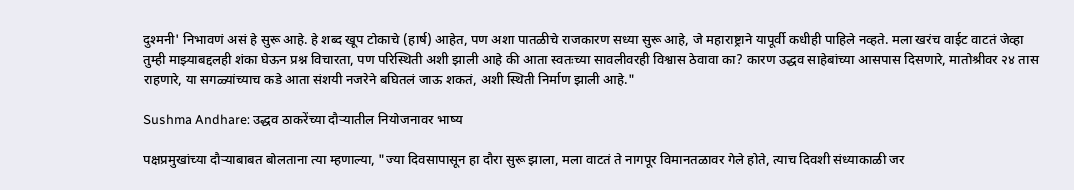दुश्मनी' निभावणं असं हे सुरू आहे. हे शब्द खूप टोकाचे (हार्ष) आहेत, पण अशा पातळीचे राजकारण सध्या सुरू आहे, जे महाराष्ट्राने यापूर्वी कधीही पाहिले नव्हते. मला खरंच वाईट वाटतं जेव्हा तुम्ही माझ्याबद्दलही शंका घेऊन प्रश्न विचारता, पण परिस्थिती अशी झाली आहे की आता स्वतःच्या सावलीवरही विश्वास ठेवावा का? कारण उद्धव साहेबांच्या आसपास दिसणारे, मातोश्रीवर २४ तास राहणारे, या सगळ्यांच्याच कडे आता संशयी नजरेने बघितलं जाऊ शकतं, अशी स्थिती निर्माण झाली आहे."

Sushma Andhare: उद्धव ठाकरेंच्या दौऱ्यातील नियोजनावर भाष्य

पक्षप्रमुखांच्या दौऱ्याबाबत बोलताना त्या म्हणाल्या, "ज्या दिवसापासून हा दौरा सुरू झाला, मला वाटतं ते नागपूर विमानतळावर गेले होते, त्याच दिवशी संध्याकाळी जर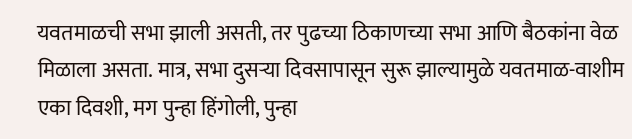यवतमाळची सभा झाली असती, तर पुढच्या ठिकाणच्या सभा आणि बैठकांना वेळ मिळाला असता. मात्र, सभा दुसऱ्या दिवसापासून सुरू झाल्यामुळे यवतमाळ-वाशीम एका दिवशी, मग पुन्हा हिंगोली, पुन्हा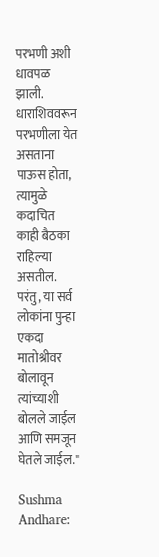परभणी अशी धावपळ झाली. धाराशिववरून परभणीला येत असताना पाऊस होता, त्यामुळे कदाचित काही बैठका राहिल्या असतील. परंतु, या सर्व लोकांना पुन्हा एकदा मातोश्रीवर बोलावून त्यांच्याशी बोलले जाईल आणि समजून घेतले जाईल."

Sushma Andhare: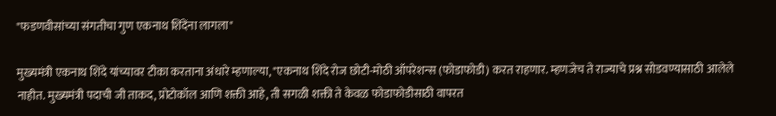"फडणवीसांच्या संगतीचा गुण एकनाथ शिंदेंना लागला"

मुख्यमंत्री एकनाथ शिंदे यांच्यावर टीका करताना अंधारे म्हणाल्या, "एकनाथ शिंदे रोज छोटी-मोठी ऑपरेशन्स (फोडाफोडी) करत राहणार. म्हणजेच ते राज्याचे प्रश्न सोडवण्यासाठी आलेले नाहीत. मुख्यमंत्री पदाची जी ताकद, प्रोटोकॉल आणि शक्ती आहे, ती सगळी शक्ती ते केवळ फोडाफोडीसाठी वापरत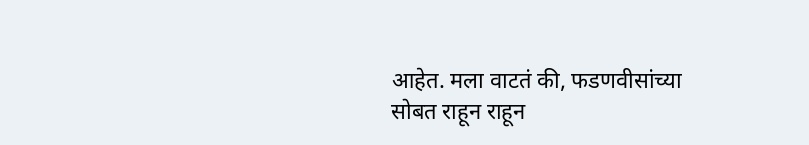आहेत. मला वाटतं की, फडणवीसांच्या सोबत राहून राहून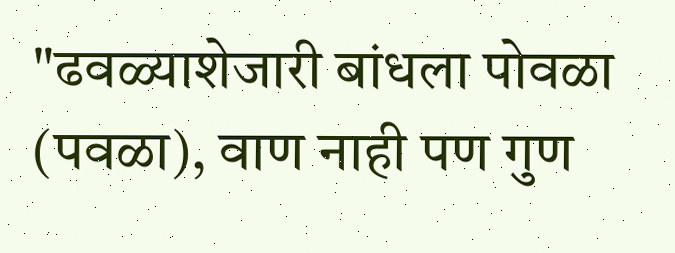"ढवळ्याशेजारी बांधला पोवळा (पवळा), वाण नाही पण गुण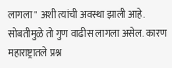लागला" अशी त्यांची अवस्था झाली आहे. सोबतीमुळे तो गुण वाढीस लागला असेल. कारण महाराष्ट्रातले प्रश्न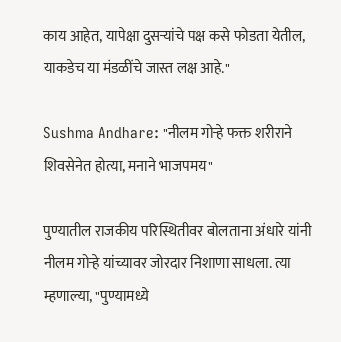काय आहेत, यापेक्षा दुसऱ्यांचे पक्ष कसे फोडता येतील, याकडेच या मंडळींचे जास्त लक्ष आहे."

Sushma Andhare: "नीलम गोऱ्हे फक्त शरीराने शिवसेनेत होत्या, मनाने भाजपमय"

पुण्यातील राजकीय परिस्थितीवर बोलताना अंधारे यांनी नीलम गोऱ्हे यांच्यावर जोरदार निशाणा साधला. त्या म्हणाल्या, "पुण्यामध्ये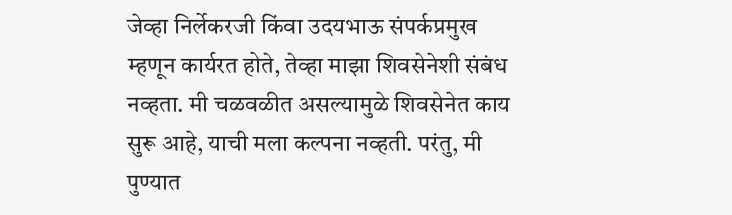जेव्हा निर्लेकरजी किंवा उदयभाऊ संपर्कप्रमुख म्हणून कार्यरत होते, तेव्हा माझा शिवसेनेशी संबंध नव्हता. मी चळवळीत असल्यामुळे शिवसेनेत काय सुरू आहे, याची मला कल्पना नव्हती. परंतु, मी पुण्यात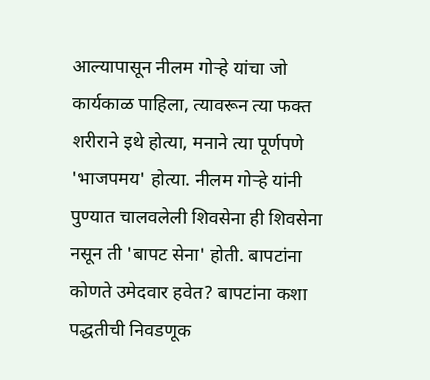आल्यापासून नीलम गोऱ्हे यांचा जो कार्यकाळ पाहिला, त्यावरून त्या फक्त शरीराने इथे होत्या, मनाने त्या पूर्णपणे 'भाजपमय' होत्या. नीलम गोऱ्हे यांनी पुण्यात चालवलेली शिवसेना ही शिवसेना नसून ती 'बापट सेना' होती. बापटांना कोणते उमेदवार हवेत? बापटांना कशा पद्धतीची निवडणूक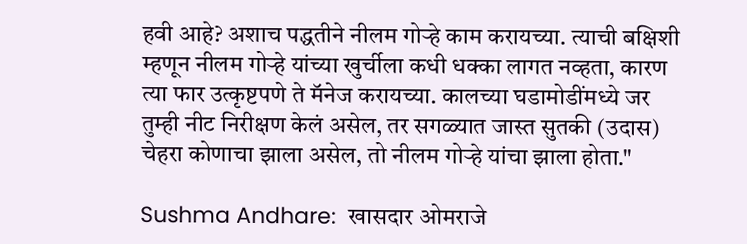हवी आहे? अशाच पद्धतीने नीलम गोऱ्हे काम करायच्या. त्याची बक्षिशी म्हणून नीलम गोऱ्हे यांच्या खुर्चीला कधी धक्का लागत नव्हता, कारण त्या फार उत्कृष्टपणे ते मॅनेज करायच्या. कालच्या घडामोडींमध्ये जर तुम्ही नीट निरीक्षण केलं असेल, तर सगळ्यात जास्त सुतकी (उदास) चेहरा कोणाचा झाला असेल, तो नीलम गोऱ्हे यांचा झाला होता."

Sushma Andhare:  खासदार ओमराजे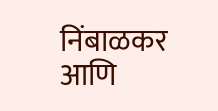निंबाळकर आणि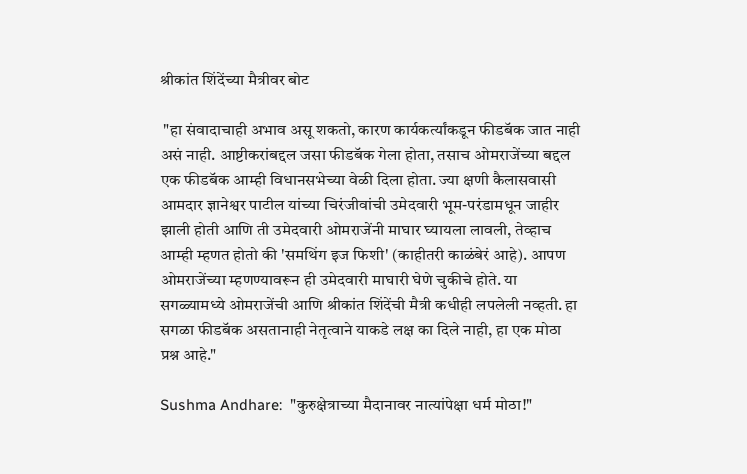श्रीकांत शिंदेंच्या मैत्रीवर बोट

 "हा संवादाचाही अभाव असू शकतो, कारण कार्यकर्त्यांकडून फीडबॅक जात नाही असं नाही. आष्टीकरांबद्दल जसा फीडबॅक गेला होता, तसाच ओमराजेंच्या बद्दल एक फीडबॅक आम्ही विधानसभेच्या वेळी दिला होता. ज्या क्षणी कैलासवासी आमदार ज्ञानेश्वर पाटील यांच्या चिरंजीवांची उमेदवारी भूम-परंडामधून जाहीर झाली होती आणि ती उमेदवारी ओमराजेंनी माघार घ्यायला लावली, तेव्हाच आम्ही म्हणत होतो की 'समथिंग इज फिशी' (काहीतरी काळंबेरं आहे). आपण ओमराजेंच्या म्हणण्यावरून ही उमेदवारी माघारी घेणे चुकीचे होते. या सगळ्यामध्ये ओमराजेंची आणि श्रीकांत शिंदेंची मैत्री कधीही लपलेली नव्हती. हा सगळा फीडबॅक असतानाही नेतृत्वाने याकडे लक्ष का दिले नाही, हा एक मोठा प्रश्न आहे."

Sushma Andhare:  "कुरुक्षेत्राच्या मैदानावर नात्यांपेक्षा धर्म मोठा!"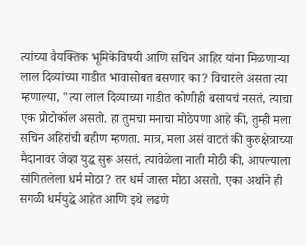त्यांच्या वैयक्तिक भूमिकेविषयी आणि सचिन आहिर यांना मिळणाऱ्या लाल दिव्यांच्या गाडीत भावासोबत बसणार का? विचारले असता त्या म्हणाल्या, "त्या लाल दिव्याच्या गाडीत कोणीही बसायचं नसतं, त्याचा एक प्रोटोकॉल असतो. हा तुमचा मनाचा मोठेपणा आहे की, तुम्ही मला सचिन अहिरांची बहीण म्हणता. मात्र, मला असं वाटतं की कुरुक्षेत्राच्या मैदानावर जेव्हा युद्ध सुरू असतं, त्यावेळेला नाती मोठी की, आपल्याला सांगितलेला धर्म मोठा? तर धर्म जास्त मोठा असतो. एका अर्थाने ही सगळी धर्मयुद्धे आहेत आणि इथे लढणे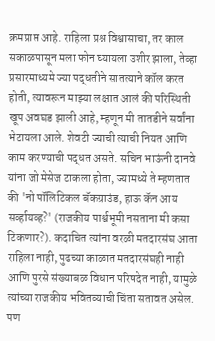क्रमप्राप्त आहे. राहिला प्रश्न विश्वासाचा, तर काल सकाळपासून मला फोन घ्यायला उशीर झाला, तेव्हा प्रसारमाध्यमे ज्या पद्धतीने सातत्याने कॉल करत होती, त्यावरून माझ्या लक्षात आलं की परिस्थिती खूप अवघड झाली आहे, म्हणून मी तातडीने सर्वांना भेटायला आले. शेवटी ज्याची त्याची नियत आणि काम करण्याची पद्धत असते. सचिन भाऊंनी दानवे यांना जो मेसेज टाकला होता, ज्यामध्ये ते म्हणतात की 'नो पॉलिटिकल बॅकग्राउंड, हाऊ कॅन आय सर्व्हायव्ह?' (राजकीय पार्श्वभूमी नसताना मी कसा टिकणार?). कदाचित त्यांना वरळी मतदारसंघ आता राहिला नाही, पुढच्या काळात मतदारसंघही नाही आणि पुरसे संख्याबळ विधान परिषदेत नाही, यामुळे त्यांच्या राजकीय भवितव्याची चिंता सतावत असेल. पण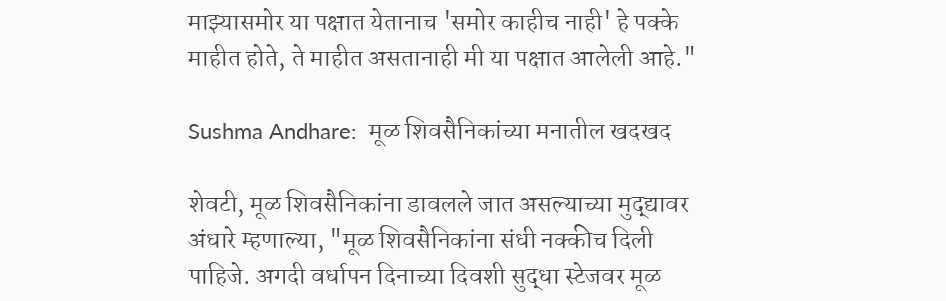माझ्यासमोर या पक्षात येतानाच 'समोर काहीच नाही' हे पक्के माहीत होते, ते माहीत असतानाही मी या पक्षात आलेली आहे."

Sushma Andhare:  मूळ शिवसैनिकांच्या मनातील खदखद

शेवटी, मूळ शिवसैनिकांना डावलले जात असल्याच्या मुद्द्यावर अंधारे म्हणाल्या, "मूळ शिवसैनिकांना संधी नक्कीच दिली पाहिजे. अगदी वर्धापन दिनाच्या दिवशी सुद्धा स्टेजवर मूळ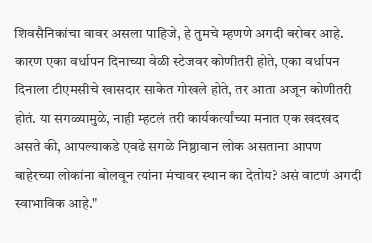शिवसैनिकांचा वावर असला पाहिजे, हे तुमचे म्हणणे अगदी बरोबर आहे. कारण एका वर्धापन दिनाच्या वेळी स्टेजवर कोणीतरी होते, एका वर्धापन दिनाला टीएमसीचे खासदार साकेत गोखले होते, तर आता अजून कोणीतरी होतं. या सगळ्यामुळे, नाही म्हटलं तरी कार्यकर्त्यांच्या मनात एक खदखद असते की, आपल्याकडे एवढे सगळे निष्ठावान लोक असताना आपण बाहेरच्या लोकांना बोलवून त्यांना मंचावर स्थान का देतोय? असं वाटणं अगदी स्वाभाविक आहे."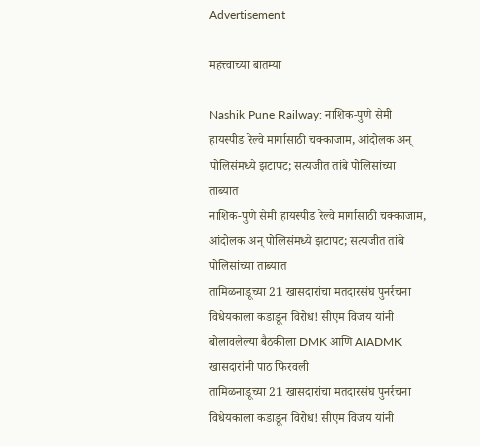Advertisement

महत्त्वाच्या बातम्या

Nashik Pune Railway: नाशिक-पुणे सेमी हायस्पीड रेल्वे मार्गासाठी चक्काजाम, आंदोलक अन् पोलिसंमध्ये झटापट; सत्यजीत तांबे पोलिसांच्या ताब्यात
नाशिक-पुणे सेमी हायस्पीड रेल्वे मार्गासाठी चक्काजाम, आंदोलक अन् पोलिसंमध्ये झटापट; सत्यजीत तांबे पोलिसांच्या ताब्यात
तामिळनाडूच्या 21 खासदारांचा मतदारसंघ पुनर्रचना विधेयकाला कडाडून विरोध! सीएम विजय यांनी बोलावलेल्या बैठकीला DMK आणि AIADMK खासदारांनी पाठ फिरवली
तामिळनाडूच्या 21 खासदारांचा मतदारसंघ पुनर्रचना विधेयकाला कडाडून विरोध! सीएम विजय यांनी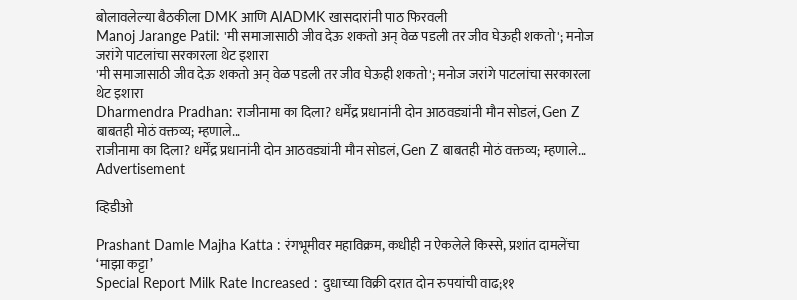बोलावलेल्या बैठकीला DMK आणि AIADMK खासदारांनी पाठ फिरवली
Manoj Jarange Patil: 'मी समाजासाठी जीव देऊ शकतो अन् वेळ पडली तर जीव घेऊही शकतो'; मनोज जरांगे पाटलांचा सरकारला थेट इशारा
'मी समाजासाठी जीव देऊ शकतो अन् वेळ पडली तर जीव घेऊही शकतो'; मनोज जरांगे पाटलांचा सरकारला थेट इशारा
Dharmendra Pradhan: राजीनामा का दिला? धर्मेंद्र प्रधानांनी दोन आठवड्यांनी मौन सोडलं, Gen Z बाबतही मोठं वक्तव्य; म्हणाले...
राजीनामा का दिला? धर्मेंद्र प्रधानांनी दोन आठवड्यांनी मौन सोडलं, Gen Z बाबतही मोठं वक्तव्य; म्हणाले...
Advertisement

व्हिडीओ

Prashant Damle Majha Katta : रंगभूमीवर महाविक्रम, कधीही न ऐकलेले किस्से, प्रशांत दामलेंचा ‘माझा कट्टा’
Special Report Milk Rate Increased : दुधाच्या विक्री दरात दोन रुपयांची वाढ;११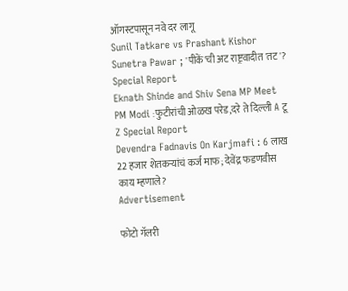ऑगस्टपासून नवे दर लागू
Sunil Tatkare vs Prashant Kishor Sunetra Pawar ; 'पीकें'ची अट राष्ट्रवादीत 'तट'? Special Report
Eknath Shinde and Shiv Sena MP Meet PM Modi :फुटीरांची ओळख परेड,दरे ते दिल्ली A टू Z Special Report
Devendra Fadnavis On Karjmafi : 6 लाख 22 हजार शेतकऱ्यांचं कर्ज माफ; देवेंद्र फडणवीस काय म्हणाले?
Advertisement

फोटो गॅलरी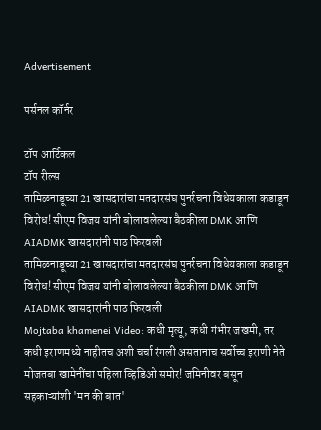Advertisement

पर्सनल कॉर्नर

टॉप आर्टिकल
टॉप रील्स
तामिळनाडूच्या 21 खासदारांचा मतदारसंघ पुनर्रचना विधेयकाला कडाडून विरोध! सीएम विजय यांनी बोलावलेल्या बैठकीला DMK आणि AIADMK खासदारांनी पाठ फिरवली
तामिळनाडूच्या 21 खासदारांचा मतदारसंघ पुनर्रचना विधेयकाला कडाडून विरोध! सीएम विजय यांनी बोलावलेल्या बैठकीला DMK आणि AIADMK खासदारांनी पाठ फिरवली
Mojtaba khamenei Video: कधी मृत्यू, कधी गंभीर जखमी, तर कधी इराणमध्ये नाहीतच अशी चर्चा रंगली असतानाच सर्वोच्च इराणी नेते मोजतबा खामेनींचा पहिला व्हिडिओ समोर! जमिनीवर बसून सहकाऱ्यांशी 'मन की बात'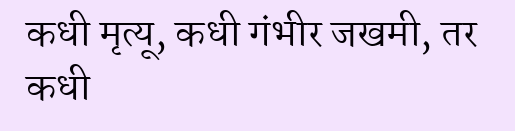कधी मृत्यू, कधी गंभीर जखमी, तर कधी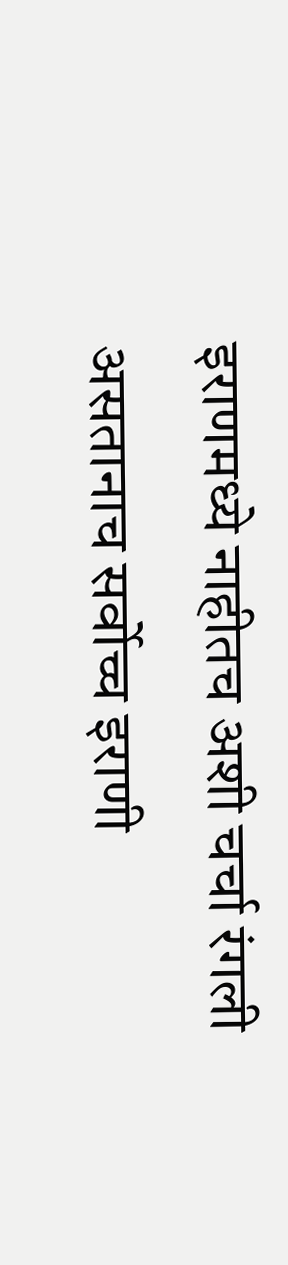इराणमध्ये नाहीतच अशी चर्चा रंगली असतानाच सर्वोच्च इराणी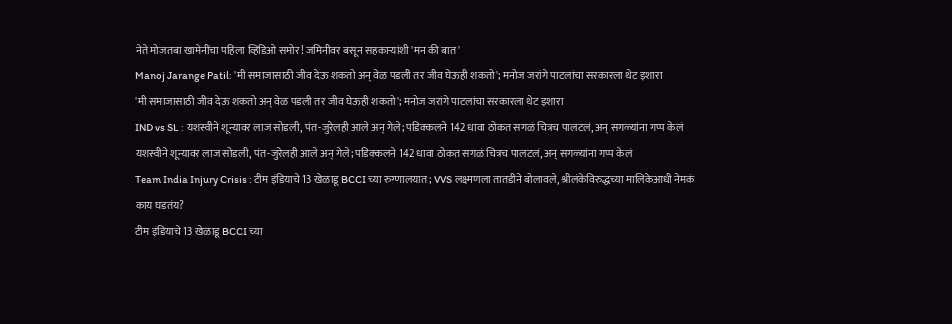नेते मोजतबा खामेनींचा पहिला व्हिडिओ समोर! जमिनीवर बसून सहकाऱ्यांशी 'मन की बात'
Manoj Jarange Patil: 'मी समाजासाठी जीव देऊ शकतो अन् वेळ पडली तर जीव घेऊही शकतो'; मनोज जरांगे पाटलांचा सरकारला थेट इशारा
'मी समाजासाठी जीव देऊ शकतो अन् वेळ पडली तर जीव घेऊही शकतो'; मनोज जरांगे पाटलांचा सरकारला थेट इशारा
IND vs SL : यशस्वीने शून्यावर लाज सोडली, पंत-जुरेलही आले अन् गेले; पडिक्कलने 142 धावा ठोकत सगळं चित्रच पालटलं, अन् सगळ्यांना गप्प केलं
यशस्वीने शून्यावर लाज सोडली, पंत-जुरेलही आले अन् गेले; पडिक्कलने 142 धावा ठोकत सगळं चित्रच पालटलं, अन् सगळ्यांना गप्प केलं
Team India Injury Crisis : टीम इंडियाचे 13 खेळाडू BCCI च्या रुग्णालयात; VVS लक्ष्मणला तातडीने बोलावले, श्रीलंकेविरुद्धच्या मालिकेआधी नेमकं काय घडतंय?
टीम इंडियाचे 13 खेळाडू BCCI च्या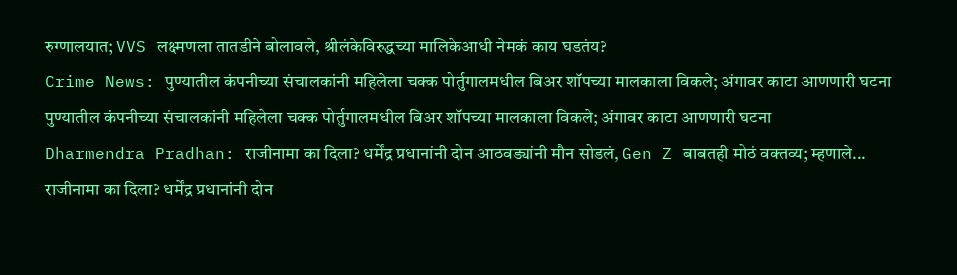रुग्णालयात; VVS लक्ष्मणला तातडीने बोलावले, श्रीलंकेविरुद्धच्या मालिकेआधी नेमकं काय घडतंय?
Crime News: पुण्यातील कंपनीच्या संचालकांनी महिलेला चक्क पोर्तुगालमधील बिअर शॉपच्या मालकाला विकले; अंगावर काटा आणणारी घटना
पुण्यातील कंपनीच्या संचालकांनी महिलेला चक्क पोर्तुगालमधील बिअर शॉपच्या मालकाला विकले; अंगावर काटा आणणारी घटना
Dharmendra Pradhan: राजीनामा का दिला? धर्मेंद्र प्रधानांनी दोन आठवड्यांनी मौन सोडलं, Gen Z बाबतही मोठं वक्तव्य; म्हणाले...
राजीनामा का दिला? धर्मेंद्र प्रधानांनी दोन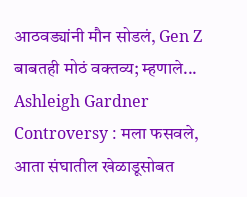आठवड्यांनी मौन सोडलं, Gen Z बाबतही मोठं वक्तव्य; म्हणाले...
Ashleigh Gardner Controversy : मला फसवले, आता संघातील खेळाडूसोबत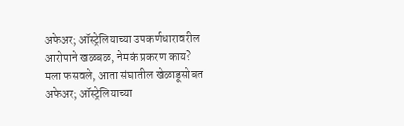अफेअर; ऑस्ट्रेलियाच्या उपकर्णधारावरील आरोपाने खळबळ, नेमकं प्रकरण काय?
मला फसवले, आता संघातील खेळाडूसोबत अफेअर; ऑस्ट्रेलियाच्या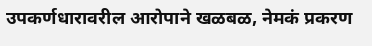उपकर्णधारावरील आरोपाने खळबळ, नेमकं प्रकरण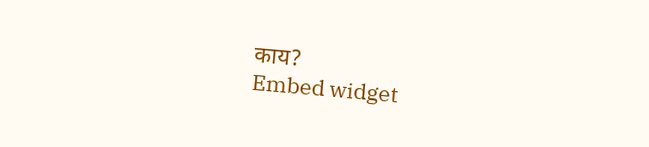काय?
Embed widget